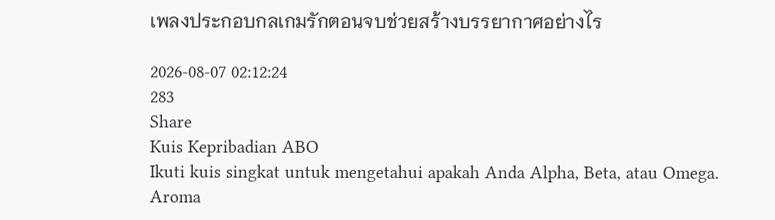เพลงประกอบกลเกมรักตอนจบช่วยสร้างบรรยากาศอย่างไร

2026-08-07 02:12:24
283
Share
Kuis Kepribadian ABO
Ikuti kuis singkat untuk mengetahui apakah Anda Alpha, Beta, atau Omega.
Aroma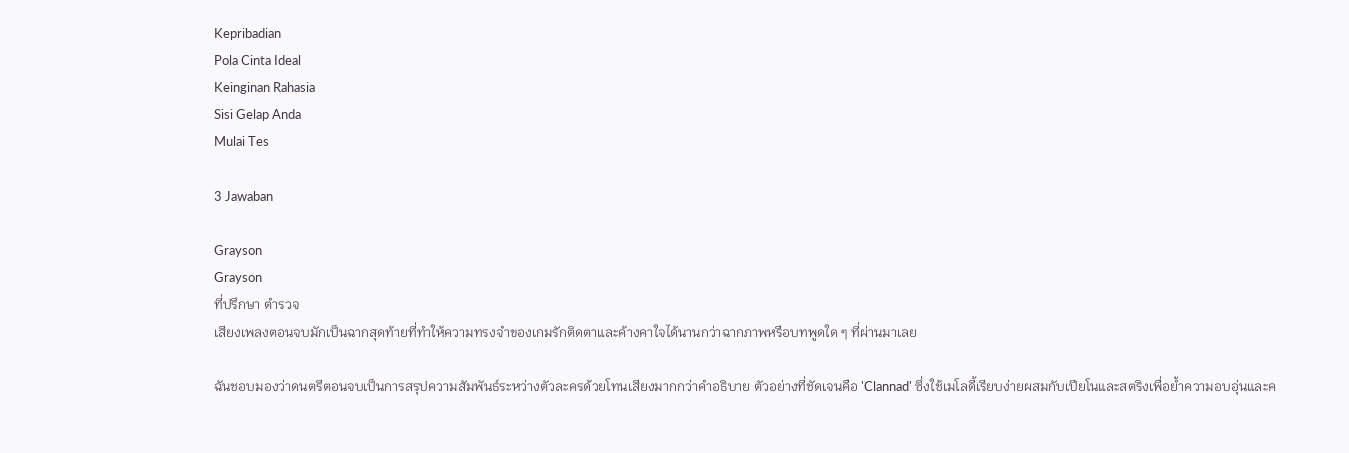Kepribadian
Pola Cinta Ideal
Keinginan Rahasia
Sisi Gelap Anda
Mulai Tes

3 Jawaban

Grayson
Grayson
ที่ปรึกษา ตำรวจ
เสียงเพลงตอนจบมักเป็นฉากสุดท้ายที่ทำให้ความทรงจำของเกมรักติดตาและค้างคาใจได้นานกว่าฉากภาพหรือบทพูดใด ๆ ที่ผ่านมาเลย

ฉันชอบมองว่าดนตรีตอนจบเป็นการสรุปความสัมพันธ์ระหว่างตัวละครด้วยโทนเสียงมากกว่าคำอธิบาย ตัวอย่างที่ชัดเจนคือ 'Clannad' ซึ่งใช้เมโลดี้เรียบง่ายผสมกับเปียโนและสตริงเพื่อย้ำความอบอุ่นและค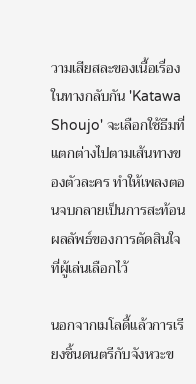วามเสียสละของเนื้อเรื่อง ในทางกลับกัน 'Katawa Shoujo' จะเลือกใช้ธีมที่แตกต่างไปตามเส้นทางของตัวละคร ทำให้เพลงตอนจบกลายเป็นการสะท้อนผลลัพธ์ของการตัดสินใจที่ผู้เล่นเลือกไว้

นอกจากเมโลดี้แล้วการเรียงชิ้นดนตรีกับจังหวะข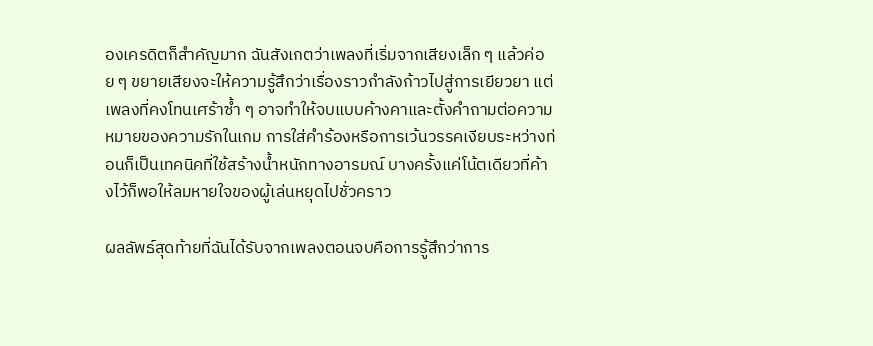องเครดิตก็สำคัญมาก ฉันสังเกตว่าเพลงที่เริ่มจากเสียงเล็ก ๆ แล้วค่อย ๆ ขยายเสียงจะให้ความรู้สึกว่าเรื่องราวกำลังก้าวไปสู่การเยียวยา แต่เพลงที่คงโทนเศร้าซ้ำ ๆ อาจทำให้จบแบบค้างคาและตั้งคำถามต่อความหมายของความรักในเกม การใส่คำร้องหรือการเว้นวรรคเงียบระหว่างท่อนก็เป็นเทคนิคที่ใช้สร้างน้ำหนักทางอารมณ์ บางครั้งแค่โน้ตเดียวที่ค้างไว้ก็พอให้ลมหายใจของผู้เล่นหยุดไปชั่วคราว

ผลลัพธ์สุดท้ายที่ฉันได้รับจากเพลงตอนจบคือการรู้สึกว่าการ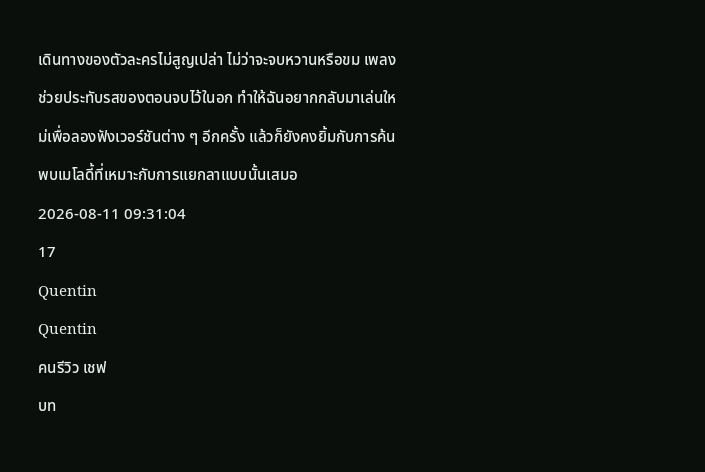เดินทางของตัวละครไม่สูญเปล่า ไม่ว่าจะจบหวานหรือขม เพลงช่วยประทับรสของตอนจบไว้ในอก ทำให้ฉันอยากกลับมาเล่นใหม่เพื่อลองฟังเวอร์ชันต่าง ๆ อีกครั้ง แล้วก็ยังคงยิ้มกับการค้นพบเมโลดี้ที่เหมาะกับการแยกลาแบบนั้นเสมอ
2026-08-11 09:31:04
17
Quentin
Quentin
คนรีวิว เชฟ
บท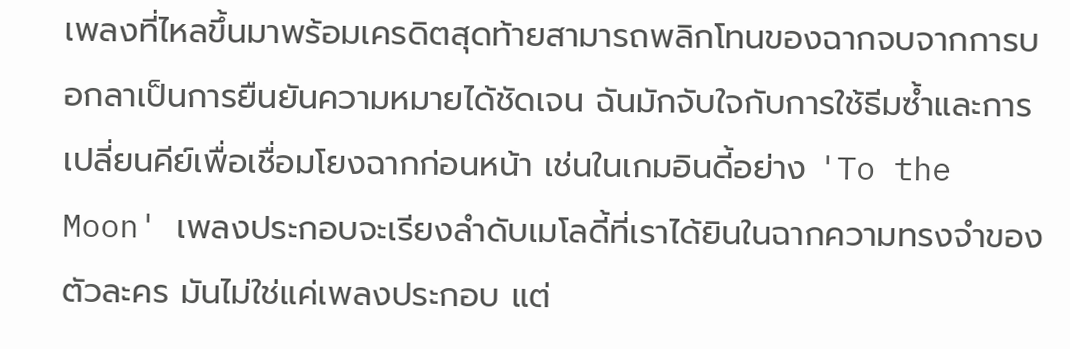เพลงที่ไหลขึ้นมาพร้อมเครดิตสุดท้ายสามารถพลิกโทนของฉากจบจากการบอกลาเป็นการยืนยันความหมายได้ชัดเจน ฉันมักจับใจกับการใช้ธีมซ้ำและการเปลี่ยนคีย์เพื่อเชื่อมโยงฉากก่อนหน้า เช่นในเกมอินดี้อย่าง 'To the Moon' เพลงประกอบจะเรียงลำดับเมโลดี้ที่เราได้ยินในฉากความทรงจำของตัวละคร มันไม่ใช่แค่เพลงประกอบ แต่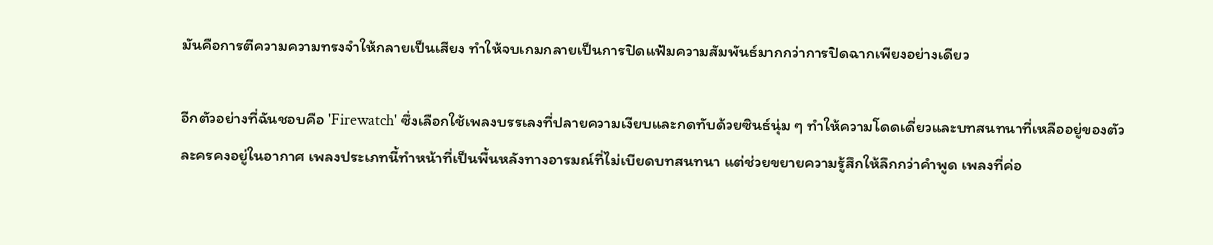มันคือการตีความความทรงจำให้กลายเป็นเสียง ทำให้จบเกมกลายเป็นการปิดแฟ้มความสัมพันธ์มากกว่าการปิดฉากเพียงอย่างเดียว

อีกตัวอย่างที่ฉันชอบคือ 'Firewatch' ซึ่งเลือกใช้เพลงบรรเลงที่ปลายความเงียบและกดทับด้วยซินธ์นุ่ม ๆ ทำให้ความโดดเดี่ยวและบทสนทนาที่เหลืออยู่ของตัวละครคงอยู่ในอากาศ เพลงประเภทนี้ทำหน้าที่เป็นพื้นหลังทางอารมณ์ที่ไม่เบียดบทสนทนา แต่ช่วยขยายความรู้สึกให้ลึกกว่าคำพูด เพลงที่ค่อ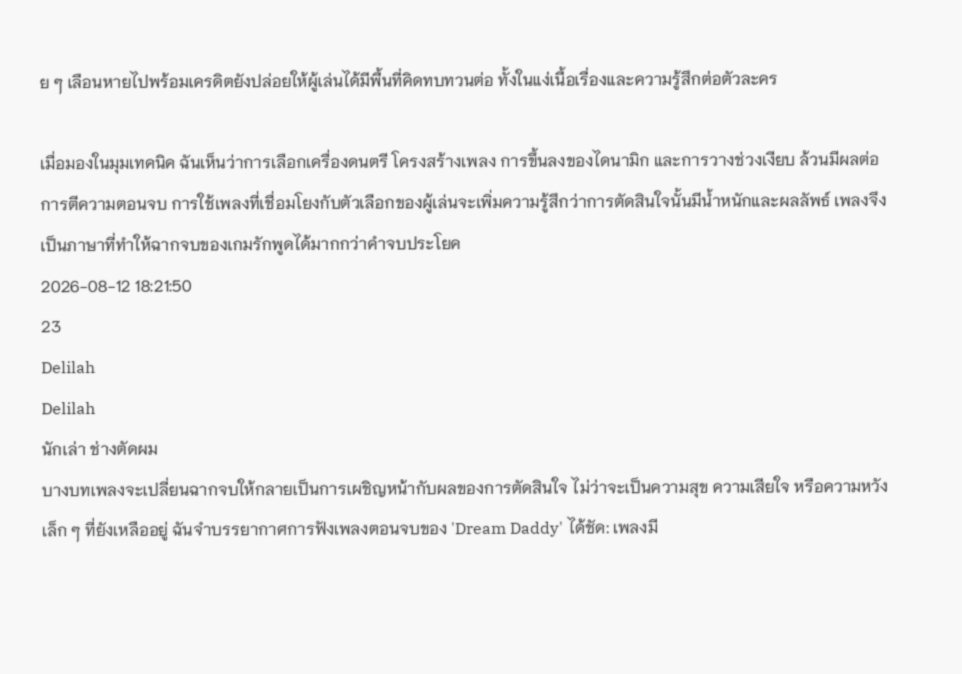ย ๆ เลือนหายไปพร้อมเครดิตยังปล่อยให้ผู้เล่นได้มีพื้นที่คิดทบทวนต่อ ทั้งในแง่เนื้อเรื่องและความรู้สึกต่อตัวละคร

เมื่อมองในมุมเทคนิค ฉันเห็นว่าการเลือกเครื่องดนตรี โครงสร้างเพลง การขึ้นลงของไดนามิก และการวางช่วงเงียบ ล้วนมีผลต่อการตีความตอนจบ การใช้เพลงที่เชื่อมโยงกับตัวเลือกของผู้เล่นจะเพิ่มความรู้สึกว่าการตัดสินใจนั้นมีน้ำหนักและผลลัพธ์ เพลงจึงเป็นภาษาที่ทำให้ฉากจบของเกมรักพูดได้มากกว่าคำจบประโยค
2026-08-12 18:21:50
23
Delilah
Delilah
นักเล่า ช่างตัดผม
บางบทเพลงจะเปลี่ยนฉากจบให้กลายเป็นการเผชิญหน้ากับผลของการตัดสินใจ ไม่ว่าจะเป็นความสุข ความเสียใจ หรือความหวังเล็ก ๆ ที่ยังเหลืออยู่ ฉันจำบรรยากาศการฟังเพลงตอนจบของ 'Dream Daddy' ได้ชัด: เพลงมี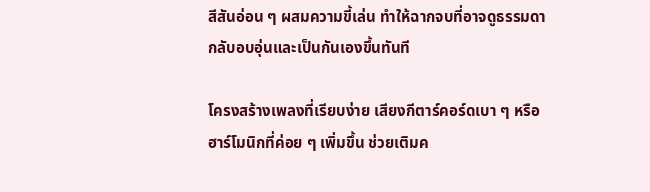สีสันอ่อน ๆ ผสมความขี้เล่น ทำให้ฉากจบที่อาจดูธรรมดา กลับอบอุ่นและเป็นกันเองขึ้นทันที

โครงสร้างเพลงที่เรียบง่าย เสียงกีตาร์คอร์ดเบา ๆ หรือฮาร์โมนิกที่ค่อย ๆ เพิ่มขึ้น ช่วยเติมค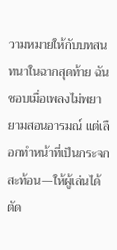วามหมายให้กับบทสนทนาในฉากสุดท้าย ฉันชอบเมื่อเพลงไม่พยายามสอนอารมณ์ แต่เลือกทำหน้าที่เป็นกระจกสะท้อน—ให้ผู้เล่นได้ตัด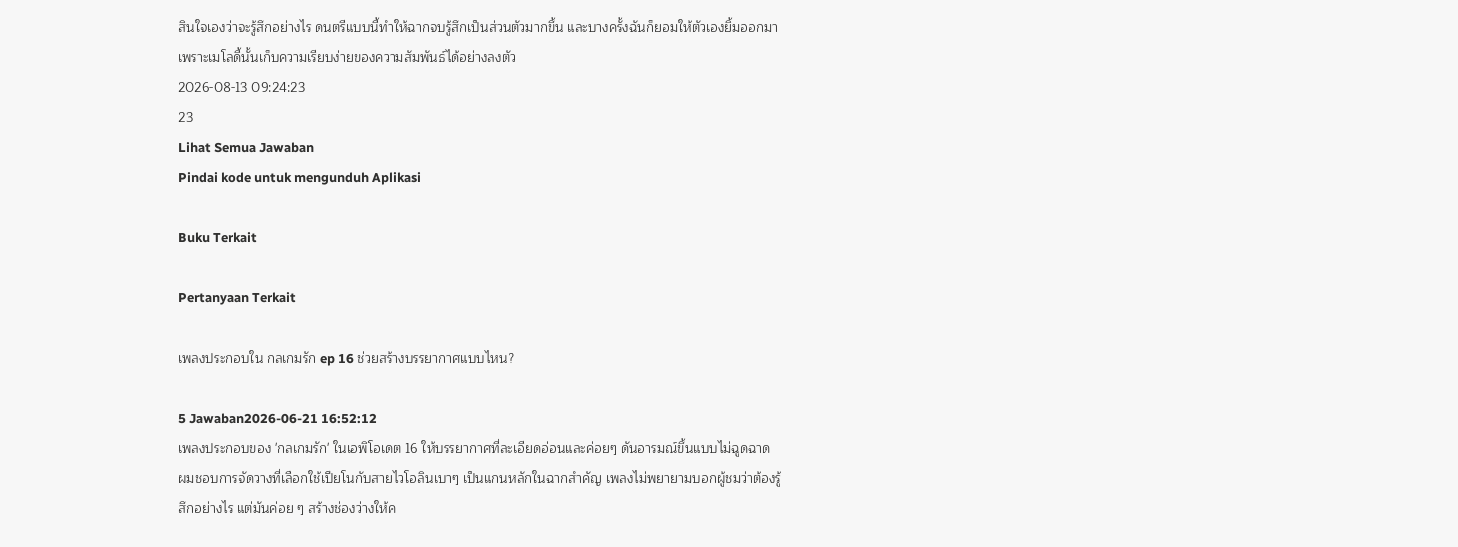สินใจเองว่าจะรู้สึกอย่างไร ดนตรีแบบนี้ทำให้ฉากจบรู้สึกเป็นส่วนตัวมากขึ้น และบางครั้งฉันก็ยอมให้ตัวเองยิ้มออกมาเพราะเมโลดี้นั้นเก็บความเรียบง่ายของความสัมพันธ์ได้อย่างลงตัว
2026-08-13 09:24:23
23
Lihat Semua Jawaban
Pindai kode untuk mengunduh Aplikasi

Buku Terkait

Pertanyaan Terkait

เพลงประกอบใน กลเกมรัก ep 16 ช่วยสร้างบรรยากาศแบบไหน?

5 Jawaban2026-06-21 16:52:12
เพลงประกอบของ 'กลเกมรัก' ในเอพิโอเดต 16 ให้บรรยากาศที่ละเอียดอ่อนและค่อยๆ ดันอารมณ์ขึ้นแบบไม่ฉูดฉาด ผมชอบการจัดวางที่เลือกใช้เปียโนกับสายไวโอลินเบาๆ เป็นแกนหลักในฉากสำคัญ เพลงไม่พยายามบอกผู้ชมว่าต้องรู้สึกอย่างไร แต่มันค่อย ๆ สร้างช่องว่างให้ค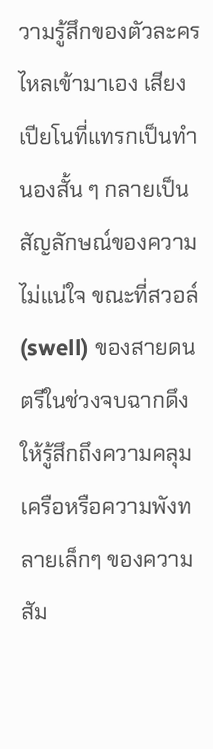วามรู้สึกของตัวละครไหลเข้ามาเอง เสียงเปียโนที่แทรกเป็นทำนองสั้น ๆ กลายเป็นสัญลักษณ์ของความไม่แน่ใจ ขณะที่สวอล์ (swell) ของสายดนตรีในช่วงจบฉากดึงให้รู้สึกถึงความคลุมเครือหรือความพังทลายเล็กๆ ของความสัม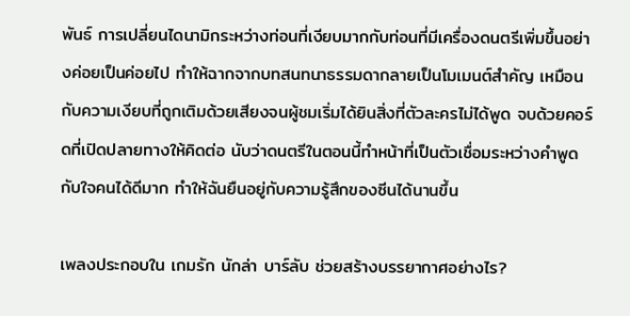พันธ์ การเปลี่ยนไดนามิกระหว่างท่อนที่เงียบมากกับท่อนที่มีเครื่องดนตรีเพิ่มขึ้นอย่างค่อยเป็นค่อยไป ทำให้ฉากจากบทสนทนาธรรมดากลายเป็นโมเมนต์สำคัญ เหมือนกับความเงียบที่ถูกเติมด้วยเสียงจนผู้ชมเริ่มได้ยินสิ่งที่ตัวละครไม่ได้พูด จบด้วยคอร์ดที่เปิดปลายทางให้คิดต่อ นับว่าดนตรีในตอนนี้ทำหน้าที่เป็นตัวเชื่อมระหว่างคำพูดกับใจคนได้ดีมาก ทำให้ฉันยืนอยู่กับความรู้สึกของซีนได้นานขึ้น

เพลงประกอบใน เกมรัก นักล่า บาร์ลับ ช่วยสร้างบรรยากาศอย่างไร?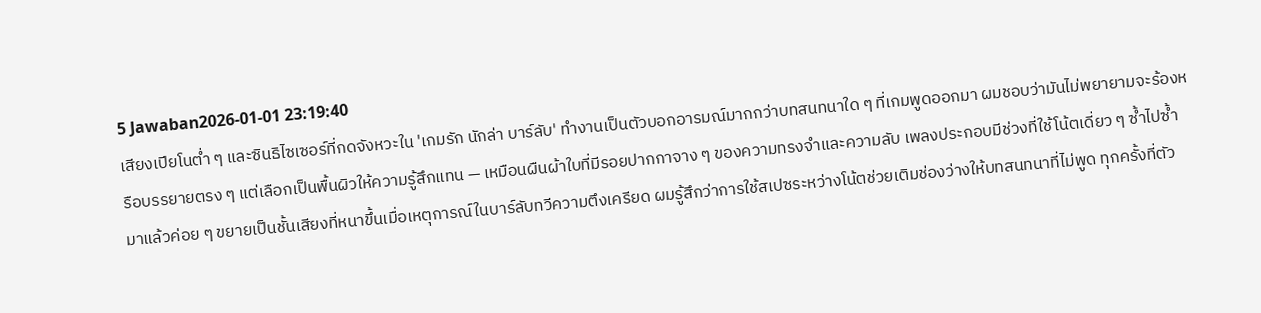5 Jawaban2026-01-01 23:19:40
เสียงเปียโนต่ำ ๆ และซินธิไซเซอร์ที่กดจังหวะใน 'เกมรัก นักล่า บาร์ลับ' ทำงานเป็นตัวบอกอารมณ์มากกว่าบทสนทนาใด ๆ ที่เกมพูดออกมา ผมชอบว่ามันไม่พยายามจะร้องหรือบรรยายตรง ๆ แต่เลือกเป็นพื้นผิวให้ความรู้สึกแทน — เหมือนผืนผ้าใบที่มีรอยปากกาจาง ๆ ของความทรงจำและความลับ เพลงประกอบมีช่วงที่ใช้โน้ตเดี่ยว ๆ ซ้ำไปซ้ำมาแล้วค่อย ๆ ขยายเป็นชั้นเสียงที่หนาขึ้นเมื่อเหตุการณ์ในบาร์ลับทวีความตึงเครียด ผมรู้สึกว่าการใช้สเปซระหว่างโน้ตช่วยเติมช่องว่างให้บทสนทนาที่ไม่พูด ทุกครั้งที่ตัว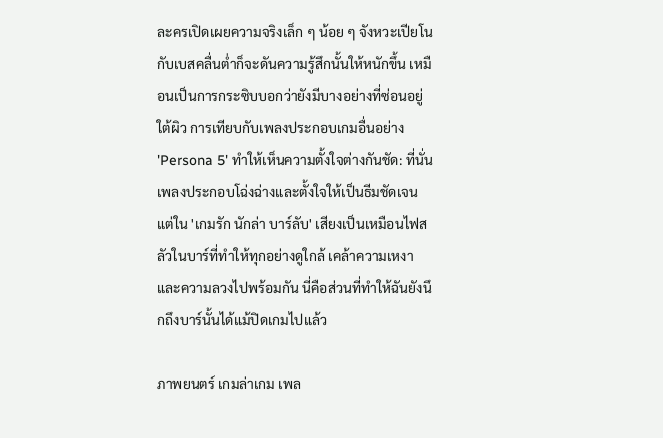ละครเปิดเผยความจริงเล็ก ๆ น้อย ๆ จังหวะเปียโนกับเบสคลื่นต่ำก็จะดันความรู้สึกนั้นให้หนักขึ้น เหมือนเป็นการกระซิบบอกว่ายังมีบางอย่างที่ซ่อนอยู่ใต้ผิว การเทียบกับเพลงประกอบเกมอื่นอย่าง 'Persona 5' ทำให้เห็นความตั้งใจต่างกันชัด: ที่นั่นเพลงประกอบโฉ่งฉ่างและตั้งใจให้เป็นธีมชัดเจน แต่ใน 'เกมรัก นักล่า บาร์ลับ' เสียงเป็นเหมือนไฟสลัวในบาร์ที่ทำให้ทุกอย่างดูใกล้ เคล้าความเหงาและความลวงไปพร้อมกัน นี่คือส่วนที่ทำให้ฉันยังนึกถึงบาร์นั้นได้แม้ปิดเกมไปแล้ว

ภาพยนตร์ เกมล่าเกม เพล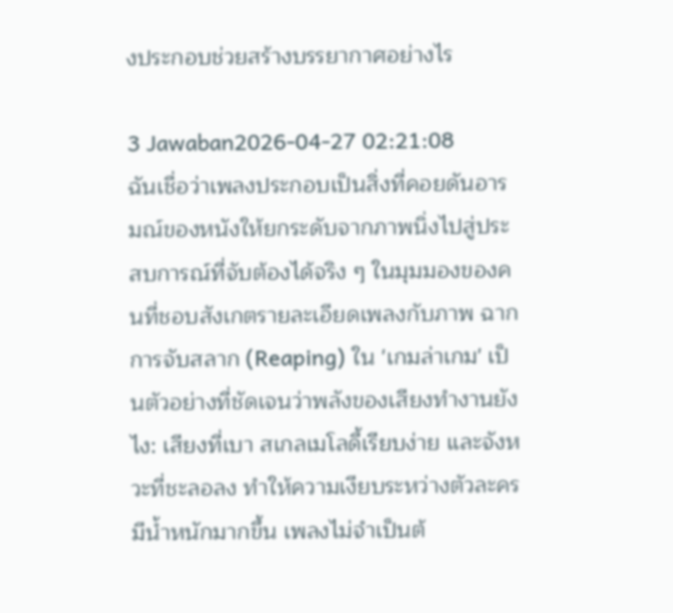งประกอบช่วยสร้างบรรยากาศอย่างไร

3 Jawaban2026-04-27 02:21:08
ฉันเชื่อว่าเพลงประกอบเป็นสิ่งที่คอยดันอารมณ์ของหนังให้ยกระดับจากภาพนิ่งไปสู่ประสบการณ์ที่จับต้องได้จริง ๆ ในมุมมองของคนที่ชอบสังเกตรายละเอียดเพลงกับภาพ ฉากการจับสลาก (Reaping) ใน 'เกมล่าเกม' เป็นตัวอย่างที่ชัดเจนว่าพลังของเสียงทำงานยังไง: เสียงที่เบา สเกลเมโลดี้เรียบง่าย และจังหวะที่ชะลอลง ทำให้ความเงียบระหว่างตัวละครมีน้ำหนักมากขึ้น เพลงไม่จำเป็นต้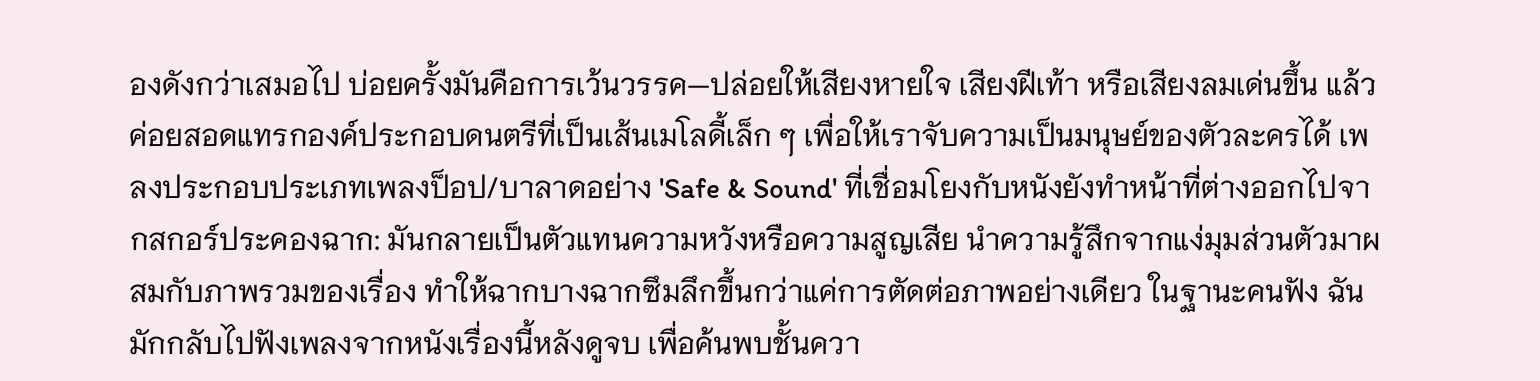องดังกว่าเสมอไป บ่อยครั้งมันคือการเว้นวรรค—ปล่อยให้เสียงหายใจ เสียงฝีเท้า หรือเสียงลมเด่นขึ้น แล้วค่อยสอดแทรกองค์ประกอบดนตรีที่เป็นเส้นเมโลดี้เล็ก ๆ เพื่อให้เราจับความเป็นมนุษย์ของตัวละครได้ เพลงประกอบประเภทเพลงป็อป/บาลาดอย่าง 'Safe & Sound' ที่เชื่อมโยงกับหนังยังทำหน้าที่ต่างออกไปจากสกอร์ประคองฉาก: มันกลายเป็นตัวแทนความหวังหรือความสูญเสีย นำความรู้สึกจากแง่มุมส่วนตัวมาผสมกับภาพรวมของเรื่อง ทำให้ฉากบางฉากซึมลึกขึ้นกว่าแค่การตัดต่อภาพอย่างเดียว ในฐานะคนฟัง ฉันมักกลับไปฟังเพลงจากหนังเรื่องนี้หลังดูจบ เพื่อค้นพบชั้นควา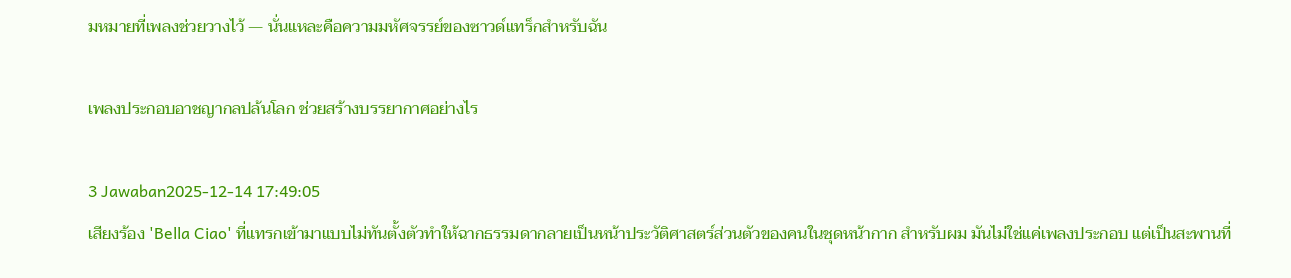มหมายที่เพลงช่วยวางไว้ — นั่นแหละคือความมหัศจรรย์ของซาวด์แทร็กสำหรับฉัน

เพลงประกอบอาชญากลปล้นโลก ช่วยสร้างบรรยากาศอย่างไร

3 Jawaban2025-12-14 17:49:05
เสียงร้อง 'Bella Ciao' ที่แทรกเข้ามาแบบไม่ทันตั้งตัวทำให้ฉากธรรมดากลายเป็นหน้าประวัติศาสตร์ส่วนตัวของคนในชุดหน้ากาก สำหรับผม มันไม่ใช่แค่เพลงประกอบ แต่เป็นสะพานที่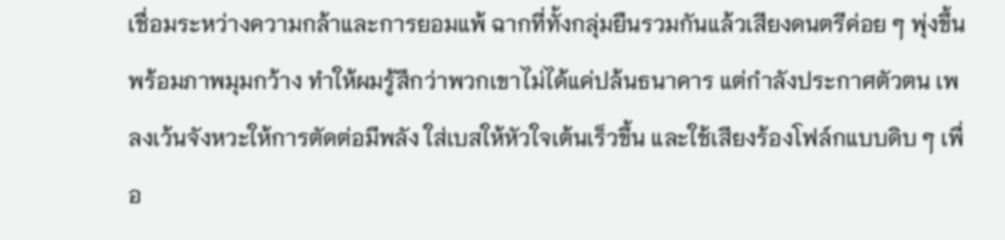เชื่อมระหว่างความกล้าและการยอมแพ้ ฉากที่ทั้งกลุ่มยืนรวมกันแล้วเสียงดนตรีค่อย ๆ พุ่งขึ้นพร้อมภาพมุมกว้าง ทำให้ผมรู้สึกว่าพวกเขาไม่ได้แค่ปล้นธนาคาร แต่กำลังประกาศตัวตน เพลงเว้นจังหวะให้การตัดต่อมีพลัง ใส่เบสให้หัวใจเต้นเร็วขึ้น และใช้เสียงร้องโฟล์กแบบดิบ ๆ เพื่อ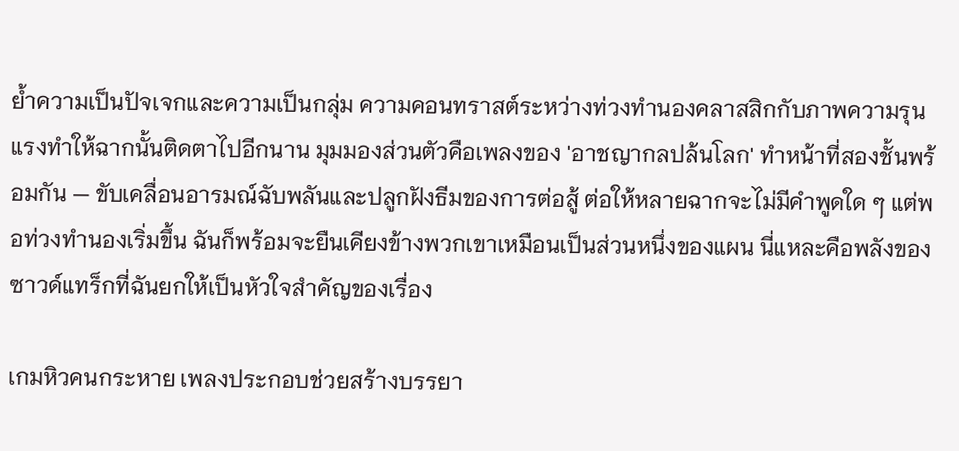ย้ำความเป็นปัจเจกและความเป็นกลุ่ม ความคอนทราสต์ระหว่างท่วงทำนองคลาสสิกกับภาพความรุนแรงทำให้ฉากนั้นติดตาไปอีกนาน มุมมองส่วนตัวคือเพลงของ 'อาชญากลปล้นโลก' ทำหน้าที่สองชั้นพร้อมกัน — ขับเคลื่อนอารมณ์ฉับพลันและปลูกฝังธีมของการต่อสู้ ต่อให้หลายฉากจะไม่มีคำพูดใด ๆ แต่พอท่วงทำนองเริ่มขึ้น ฉันก็พร้อมจะยืนเคียงข้างพวกเขาเหมือนเป็นส่วนหนึ่งของแผน นี่แหละคือพลังของซาวด์แทร็กที่ฉันยกให้เป็นหัวใจสำคัญของเรื่อง

เกมหิวคนกระหาย เพลงประกอบช่วยสร้างบรรยา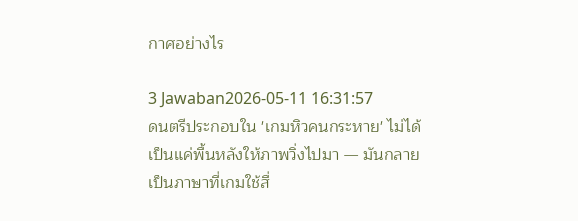กาศอย่างไร

3 Jawaban2026-05-11 16:31:57
ดนตรีประกอบใน 'เกมหิวคนกระหาย' ไม่ได้เป็นแค่พื้นหลังให้ภาพวิ่งไปมา — มันกลายเป็นภาษาที่เกมใช้สื่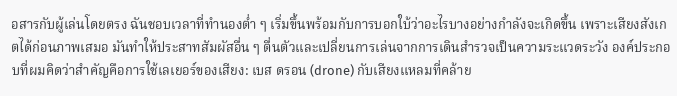อสารกับผู้เล่นโดยตรง ฉันชอบเวลาที่ทำนองต่ำ ๆ เริ่มขึ้นพร้อมกับการบอกใบ้ว่าอะไรบางอย่างกำลังจะเกิดขึ้น เพราะเสียงสังเกตได้ก่อนภาพเสมอ มันทำให้ประสาทสัมผัสอื่น ๆ ตื่นตัวและเปลี่ยนการเล่นจากการเดินสำรวจเป็นความระแวดระวัง องค์ประกอบที่ผมคิดว่าสำคัญคือการใช้เลเยอร์ของเสียง: เบส ดรอน (drone) กับเสียงแหลมที่คล้าย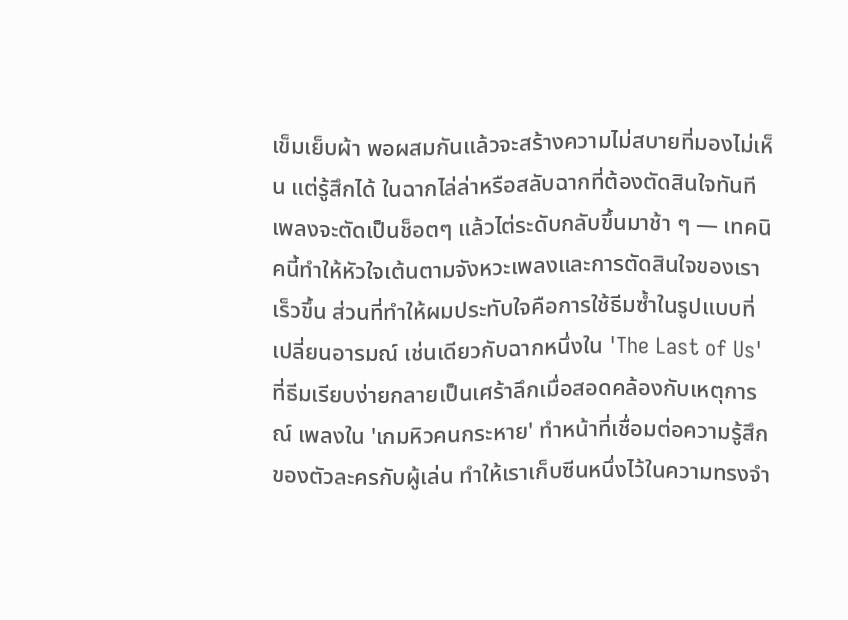เข็มเย็บผ้า พอผสมกันแล้วจะสร้างความไม่สบายที่มองไม่เห็น แต่รู้สึกได้ ในฉากไล่ล่าหรือสลับฉากที่ต้องตัดสินใจทันที เพลงจะตัดเป็นช็อตๆ แล้วไต่ระดับกลับขึ้นมาช้า ๆ — เทคนิคนี้ทำให้หัวใจเต้นตามจังหวะเพลงและการตัดสินใจของเราเร็วขึ้น ส่วนที่ทำให้ผมประทับใจคือการใช้ธีมซ้ำในรูปแบบที่เปลี่ยนอารมณ์ เช่นเดียวกับฉากหนึ่งใน 'The Last of Us' ที่ธีมเรียบง่ายกลายเป็นเศร้าลึกเมื่อสอดคล้องกับเหตุการณ์ เพลงใน 'เกมหิวคนกระหาย' ทำหน้าที่เชื่อมต่อความรู้สึกของตัวละครกับผู้เล่น ทำให้เราเก็บซีนหนึ่งไว้ในความทรงจำ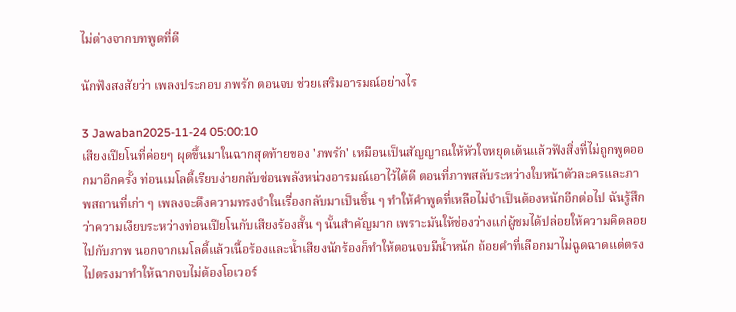ไม่ต่างจากบทพูดที่ดี

นักฟังสงสัยว่า เพลงประกอบ ภพรัก ตอนจบ ช่วยเสริมอารมณ์อย่างไร

3 Jawaban2025-11-24 05:00:10
เสียงเปียโนที่ค่อยๆ ผุดขึ้นมาในฉากสุดท้ายของ 'ภพรัก' เหมือนเป็นสัญญาณให้หัวใจหยุดเต้นแล้วฟังสิ่งที่ไม่ถูกพูดออกมาอีกครั้ง ท่อนเมโลดี้เรียบง่ายกลับซ่อนพลังหน่วงอารมณ์เอาไว้ได้ดี ตอนที่ภาพสลับระหว่างใบหน้าตัวละครและภาพสถานที่เก่า ๆ เพลงจะดึงความทรงจำในเรื่องกลับมาเป็นชิ้น ๆ ทำให้คำพูดที่เหลือไม่จำเป็นต้องหนักอีกต่อไป ฉันรู้สึกว่าความเงียบระหว่างท่อนเปียโนกับเสียงร้องสั้น ๆ นั้นสำคัญมาก เพราะมันให้ช่องว่างแก่ผู้ชมได้ปล่อยให้ความคิดลอยไปกับภาพ นอกจากเมโลดี้แล้วเนื้อร้องและน้ำเสียงนักร้องก็ทำให้ตอนจบมีน้ำหนัก ถ้อยคำที่เลือกมาไม่ฉูดฉาดแต่ตรงไปตรงมาทำให้ฉากจบไม่ต้องโอเวอร์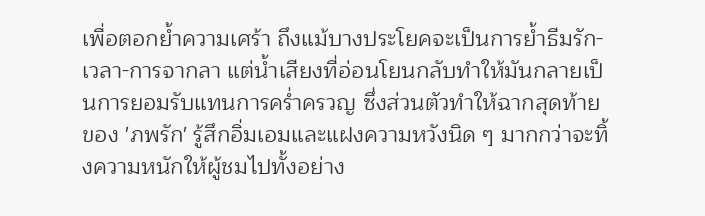เพื่อตอกย้ำความเศร้า ถึงแม้บางประโยคจะเป็นการย้ำธีมรัก-เวลา-การจากลา แต่น้ำเสียงที่อ่อนโยนกลับทำให้มันกลายเป็นการยอมรับแทนการคร่ำครวญ ซึ่งส่วนตัวทำให้ฉากสุดท้ายของ 'ภพรัก' รู้สึกอิ่มเอมและแฝงความหวังนิด ๆ มากกว่าจะทิ้งความหนักให้ผู้ชมไปทั้งอย่าง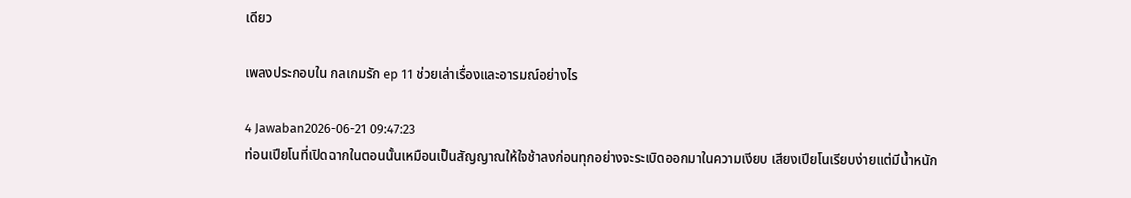เดียว

เพลงประกอบใน กลเกมรัก ep 11 ช่วยเล่าเรื่องและอารมณ์อย่างไร

4 Jawaban2026-06-21 09:47:23
ท่อนเปียโนที่เปิดฉากในตอนนั้นเหมือนเป็นสัญญาณให้ใจช้าลงก่อนทุกอย่างจะระเบิดออกมาในความเงียบ เสียงเปียโนเรียบง่ายแต่มีน้ำหนัก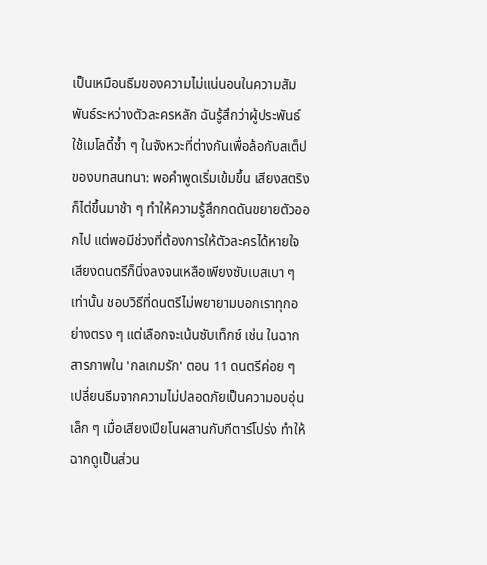เป็นเหมือนธีมของความไม่แน่นอนในความสัมพันธ์ระหว่างตัวละครหลัก ฉันรู้สึกว่าผู้ประพันธ์ใช้เมโลดี้ซ้ำ ๆ ในจังหวะที่ต่างกันเพื่อล้อกับสเต็ปของบทสนทนา: พอคำพูดเริ่มเข้มขึ้น เสียงสตริงก็ไต่ขึ้นมาช้า ๆ ทำให้ความรู้สึกกดดันขยายตัวออกไป แต่พอมีช่วงที่ต้องการให้ตัวละครได้หายใจ เสียงดนตรีก็นิ่งลงจนเหลือเพียงซับเบสเบา ๆ เท่านั้น ชอบวิธีที่ดนตรีไม่พยายามบอกเราทุกอย่างตรง ๆ แต่เลือกจะเน้นซับเท็กซ์ เช่น ในฉากสารภาพใน 'กลเกมรัก' ตอน 11 ดนตรีค่อย ๆ เปลี่ยนธีมจากความไม่ปลอดภัยเป็นความอบอุ่นเล็ก ๆ เมื่อเสียงเปียโนผสานกับกีตาร์โปร่ง ทำให้ฉากดูเป็นส่วน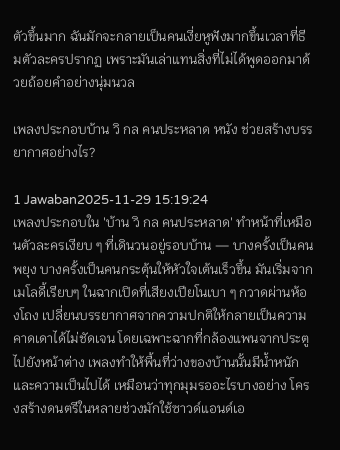ตัวขึ้นมาก ฉันมักจะกลายเป็นคนเงี่ยหูฟังมากขึ้นเวลาที่ธีมตัวละครปรากฏ เพราะมันเล่าแทนสิ่งที่ไม่ได้พูดออกมาด้วยถ้อยคำอย่างนุ่มนวล

เพลงประกอบบ้าน วิ กล คนประหลาด หนัง ช่วยสร้างบรรยากาศอย่างไร?

1 Jawaban2025-11-29 15:19:24
เพลงประกอบใน 'บ้าน วิ กล คนประหลาด' ทำหน้าที่เหมือนตัวละครเงียบ ๆ ที่เดินวนอยู่รอบบ้าน — บางครั้งเป็นคนพยุง บางครั้งเป็นคนกระตุ้นให้หัวใจเต้นเร็วขึ้น มันเริ่มจากเมโลดี้เรียบๆ ในฉากเปิดที่เสียงเปียโนเบา ๆ กวาดผ่านห้องโถง เปลี่ยนบรรยากาศจากความปกติให้กลายเป็นความคาดเดาได้ไม่ชัดเจน โดยเฉพาะฉากที่กล้องแพนจากประตูไปยังหน้าต่าง เพลงทำให้พื้นที่ว่างของบ้านนั้นมีน้ำหนักและความเป็นไปได้ เหมือนว่าทุกมุมรออะไรบางอย่าง โครงสร้างดนตรีในหลายช่วงมักใช้ซาวด์แอนด์เอ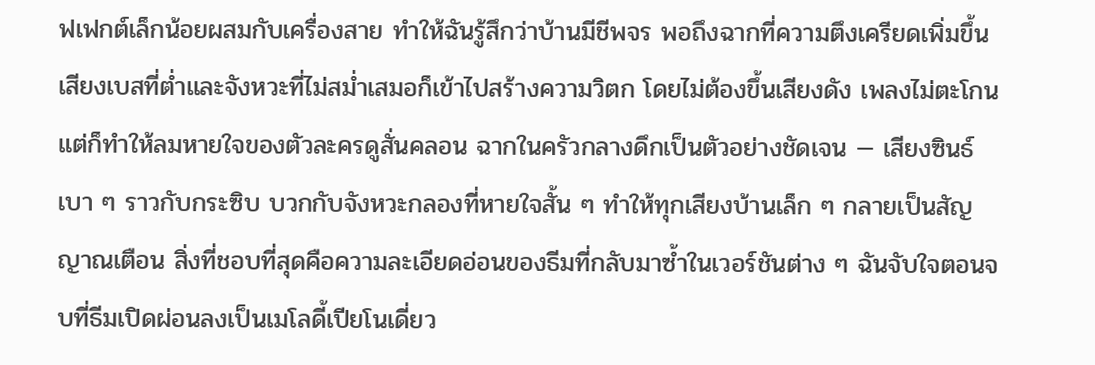ฟเฟกต์เล็กน้อยผสมกับเครื่องสาย ทำให้ฉันรู้สึกว่าบ้านมีชีพจร พอถึงฉากที่ความตึงเครียดเพิ่มขึ้น เสียงเบสที่ต่ำและจังหวะที่ไม่สม่ำเสมอก็เข้าไปสร้างความวิตก โดยไม่ต้องขึ้นเสียงดัง เพลงไม่ตะโกนแต่ก็ทำให้ลมหายใจของตัวละครดูสั่นคลอน ฉากในครัวกลางดึกเป็นตัวอย่างชัดเจน — เสียงซินธ์เบา ๆ ราวกับกระซิบ บวกกับจังหวะกลองที่หายใจสั้น ๆ ทำให้ทุกเสียงบ้านเล็ก ๆ กลายเป็นสัญญาณเตือน สิ่งที่ชอบที่สุดคือความละเอียดอ่อนของธีมที่กลับมาซ้ำในเวอร์ชันต่าง ๆ ฉันจับใจตอนจบที่ธีมเปิดผ่อนลงเป็นเมโลดี้เปียโนเดี่ยว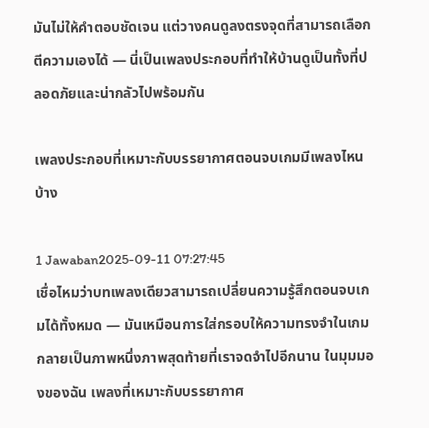มันไม่ให้คำตอบชัดเจน แต่วางคนดูลงตรงจุดที่สามารถเลือกตีความเองได้ — นี่เป็นเพลงประกอบที่ทำให้บ้านดูเป็นทั้งที่ปลอดภัยและน่ากลัวไปพร้อมกัน

เพลงประกอบที่เหมาะกับบรรยากาศตอนจบเกมมีเพลงไหนบ้าง

1 Jawaban2025-09-11 07:27:45
เชื่อไหมว่าบทเพลงเดียวสามารถเปลี่ยนความรู้สึกตอนจบเกมได้ทั้งหมด — มันเหมือนการใส่กรอบให้ความทรงจำในเกมกลายเป็นภาพหนึ่งภาพสุดท้ายที่เราจดจำไปอีกนาน ในมุมมองของฉัน เพลงที่เหมาะกับบรรยากาศ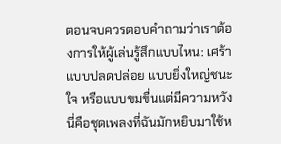ตอนจบควรตอบคำถามว่าเราต้องการให้ผู้เล่นรู้สึกแบบไหน: เศร้า แบบปลดปล่อย แบบยิ่งใหญ่ชนะใจ หรือแบบขมขื่นแต่มีความหวัง นี่คือชุดเพลงที่ฉันมักหยิบมาใช้ห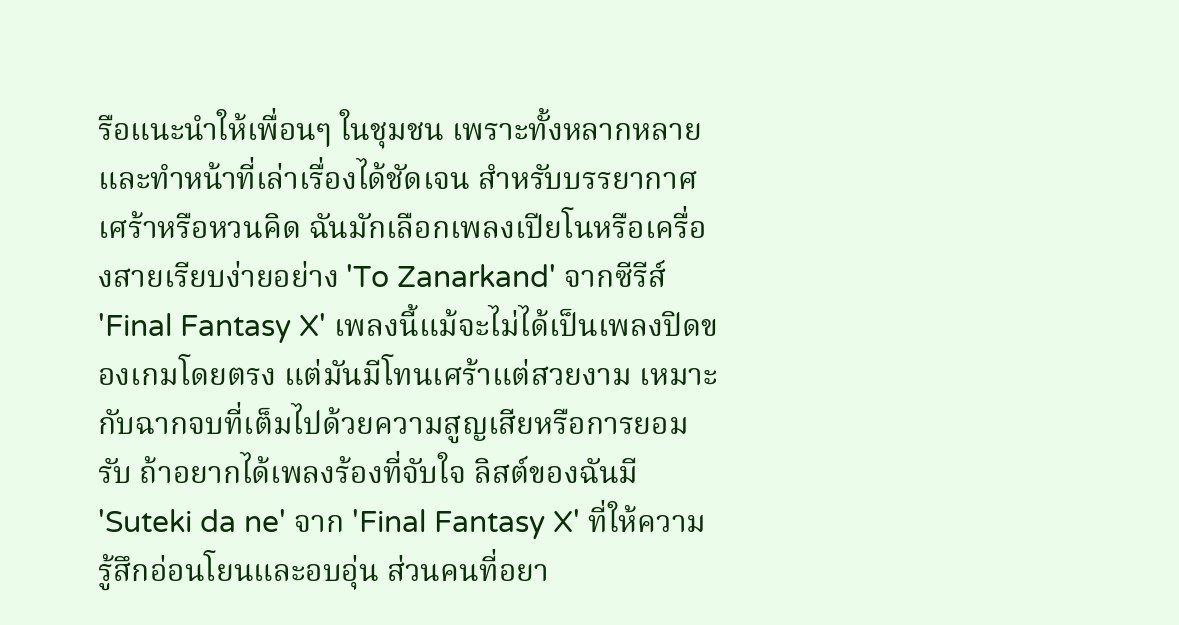รือแนะนำให้เพื่อนๆ ในชุมชน เพราะทั้งหลากหลายและทำหน้าที่เล่าเรื่องได้ชัดเจน สำหรับบรรยากาศเศร้าหรือหวนคิด ฉันมักเลือกเพลงเปียโนหรือเครื่องสายเรียบง่ายอย่าง 'To Zanarkand' จากซีรีส์ 'Final Fantasy X' เพลงนี้แม้จะไม่ได้เป็นเพลงปิดของเกมโดยตรง แต่มันมีโทนเศร้าแต่สวยงาม เหมาะกับฉากจบที่เต็มไปด้วยความสูญเสียหรือการยอมรับ ถ้าอยากได้เพลงร้องที่จับใจ ลิสต์ของฉันมี 'Suteki da ne' จาก 'Final Fantasy X' ที่ให้ความรู้สึกอ่อนโยนและอบอุ่น ส่วนคนที่อยา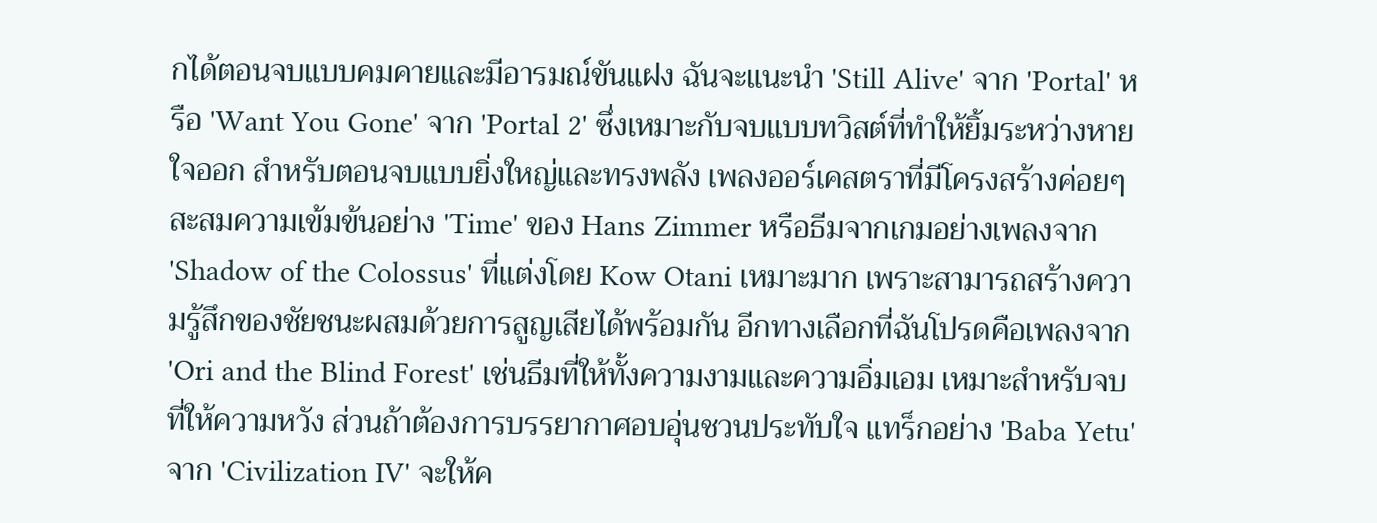กได้ตอนจบแบบคมคายและมีอารมณ์ขันแฝง ฉันจะแนะนำ 'Still Alive' จาก 'Portal' หรือ 'Want You Gone' จาก 'Portal 2' ซึ่งเหมาะกับจบแบบทวิสต์ที่ทำให้ยิ้มระหว่างหายใจออก สำหรับตอนจบแบบยิ่งใหญ่และทรงพลัง เพลงออร์เคสตราที่มีโครงสร้างค่อยๆ สะสมความเข้มข้นอย่าง 'Time' ของ Hans Zimmer หรือธีมจากเกมอย่างเพลงจาก 'Shadow of the Colossus' ที่แต่งโดย Kow Otani เหมาะมาก เพราะสามารถสร้างความรู้สึกของชัยชนะผสมด้วยการสูญเสียได้พร้อมกัน อีกทางเลือกที่ฉันโปรดคือเพลงจาก 'Ori and the Blind Forest' เช่นธีมที่ให้ทั้งความงามและความอิ่มเอม เหมาะสำหรับจบที่ให้ความหวัง ส่วนถ้าต้องการบรรยากาศอบอุ่นชวนประทับใจ แทร็กอย่าง 'Baba Yetu' จาก 'Civilization IV' จะให้ค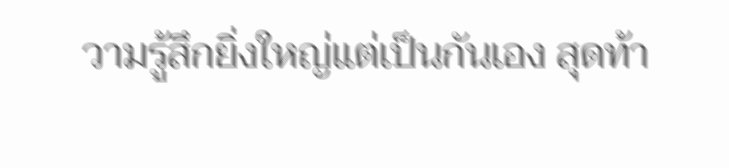วามรู้สึกยิ่งใหญ่แต่เป็นกันเอง สุดท้า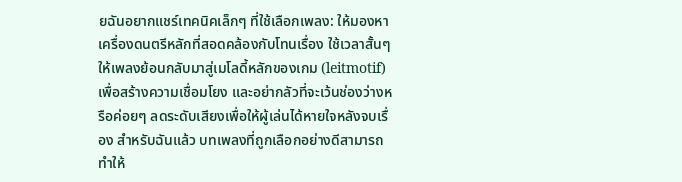ยฉันอยากแชร์เทคนิคเล็กๆ ที่ใช้เลือกเพลง: ให้มองหาเครื่องดนตรีหลักที่สอดคล้องกับโทนเรื่อง ใช้เวลาสั้นๆ ให้เพลงย้อนกลับมาสู่เมโลดี้หลักของเกม (leitmotif) เพื่อสร้างความเชื่อมโยง และอย่ากลัวที่จะเว้นช่องว่างหรือค่อยๆ ลดระดับเสียงเพื่อให้ผู้เล่นได้หายใจหลังจบเรื่อง สำหรับฉันแล้ว บทเพลงที่ถูกเลือกอย่างดีสามารถทำให้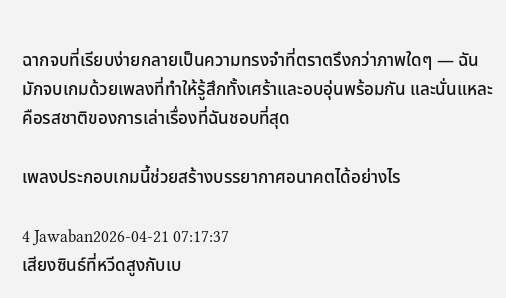ฉากจบที่เรียบง่ายกลายเป็นความทรงจำที่ตราตรึงกว่าภาพใดๆ — ฉันมักจบเกมด้วยเพลงที่ทำให้รู้สึกทั้งเศร้าและอบอุ่นพร้อมกัน และนั่นแหละคือรสชาติของการเล่าเรื่องที่ฉันชอบที่สุด

เพลงประกอบเกมนี้ช่วยสร้างบรรยากาศอนาคตได้อย่างไร

4 Jawaban2026-04-21 07:17:37
เสียงซินธ์ที่หวีดสูงกับเบ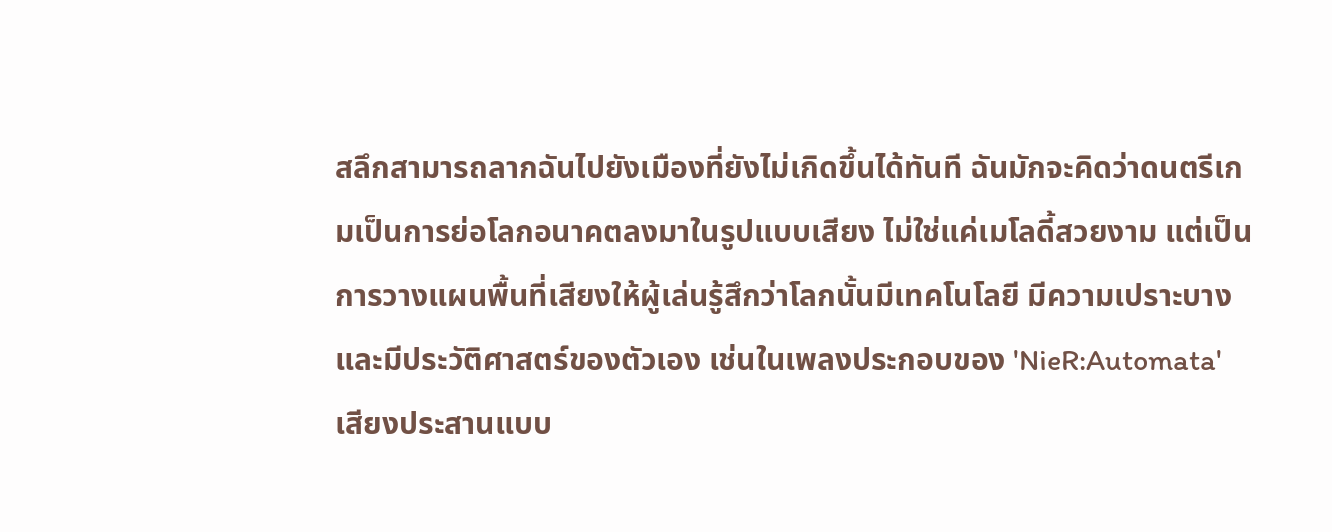สลึกสามารถลากฉันไปยังเมืองที่ยังไม่เกิดขึ้นได้ทันที ฉันมักจะคิดว่าดนตรีเกมเป็นการย่อโลกอนาคตลงมาในรูปแบบเสียง ไม่ใช่แค่เมโลดี้สวยงาม แต่เป็นการวางแผนพื้นที่เสียงให้ผู้เล่นรู้สึกว่าโลกนั้นมีเทคโนโลยี มีความเปราะบาง และมีประวัติศาสตร์ของตัวเอง เช่นในเพลงประกอบของ 'NieR:Automata' เสียงประสานแบบ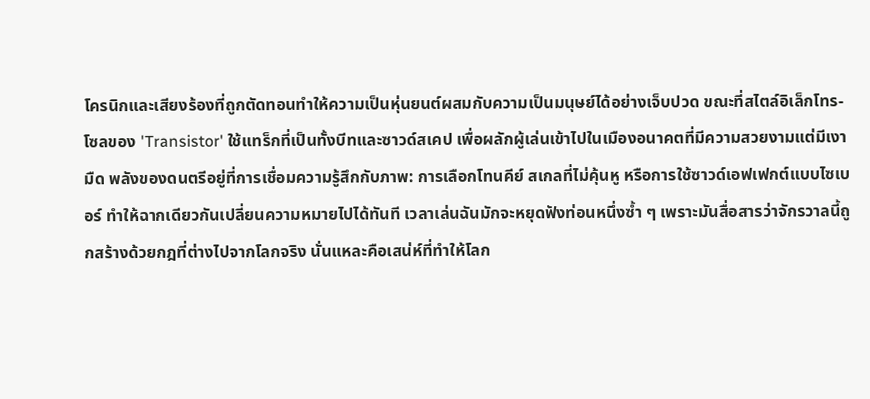โครนิกและเสียงร้องที่ถูกตัดทอนทำให้ความเป็นหุ่นยนต์ผสมกับความเป็นมนุษย์ได้อย่างเจ็บปวด ขณะที่สไตล์อิเล็กโทร-โซลของ 'Transistor' ใช้แทร็กที่เป็นทั้งบีทและซาวด์สเคป เพื่อผลักผู้เล่นเข้าไปในเมืองอนาคตที่มีความสวยงามแต่มีเงามืด พลังของดนตรีอยู่ที่การเชื่อมความรู้สึกกับภาพ: การเลือกโทนคีย์ สเกลที่ไม่คุ้นหู หรือการใช้ซาวด์เอฟเฟกต์แบบไซเบอร์ ทำให้ฉากเดียวกันเปลี่ยนความหมายไปได้ทันที เวลาเล่นฉันมักจะหยุดฟังท่อนหนึ่งซ้ำ ๆ เพราะมันสื่อสารว่าจักรวาลนี้ถูกสร้างด้วยกฎที่ต่างไปจากโลกจริง นั่นแหละคือเสน่ห์ที่ทำให้โลก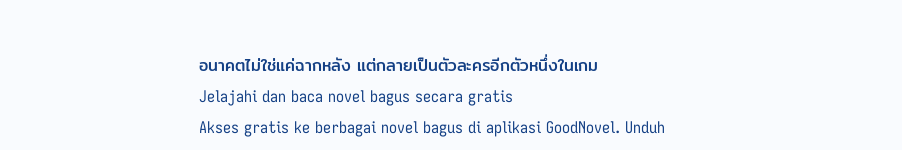อนาคตไม่ใช่แค่ฉากหลัง แต่กลายเป็นตัวละครอีกตัวหนึ่งในเกม
Jelajahi dan baca novel bagus secara gratis
Akses gratis ke berbagai novel bagus di aplikasi GoodNovel. Unduh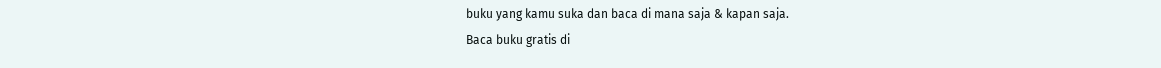buku yang kamu suka dan baca di mana saja & kapan saja.
Baca buku gratis di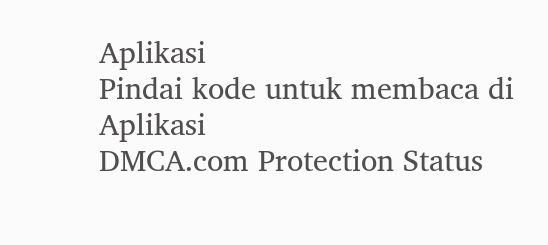Aplikasi
Pindai kode untuk membaca di Aplikasi
DMCA.com Protection Status